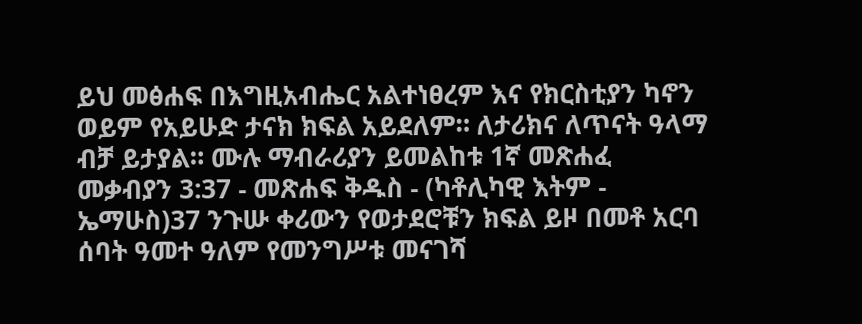ይህ መፅሐፍ በእግዚአብሔር አልተነፀረም እና የክርስቲያን ካኖን ወይም የአይሁድ ታናክ ክፍል አይደለም። ለታሪክና ለጥናት ዓላማ ብቻ ይታያል። ሙሉ ማብራሪያን ይመልከቱ 1ኛ መጽሐፈ መቃብያን 3:37 - መጽሐፍ ቅዱስ - (ካቶሊካዊ እትም - ኤማሁስ)37 ንጉሡ ቀሪውን የወታደሮቹን ክፍል ይዞ በመቶ አርባ ሰባት ዓመተ ዓለም የመንግሥቱ መናገሻ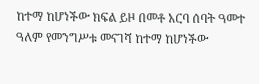ከተማ ከሆነችው ክፍል ይዞ በመቶ አርባ ሰባት ዓመተ ዓለም የመንግሥቱ መናገሻ ከተማ ከሆነችው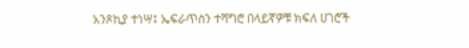አንጾኪያ ተነሣ፤ ኤፍራጥስን ተሻግሮ በላይኛዎቹ ክፍለ ሀገሮች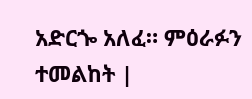አድርጐ አለፈ። ምዕራፉን ተመልከት |